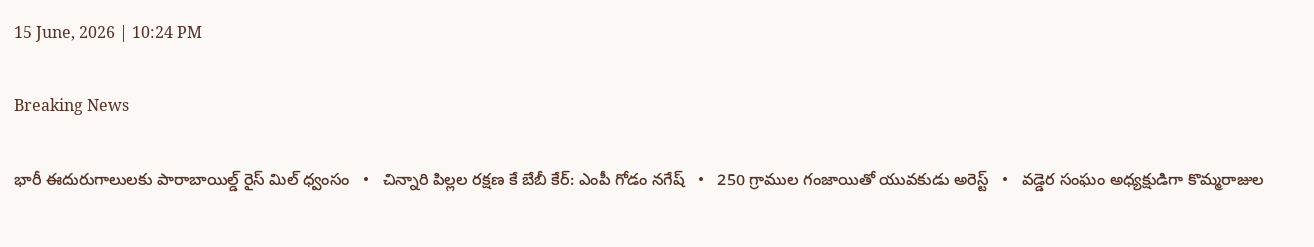15 June, 2026 | 10:24 PM

Breaking News

భారీ ఈదురుగాలులకు పారాబాయిల్డ్ రైస్ మిల్ ధ్వంసం   •   చిన్నారి పిల్లల రక్షణ కే బేబీ కేర్: ఎంపీ గోడం నగేష్   •   250 గ్రాముల గంజాయితో యువకుడు అరెస్ట్   •   వడ్డెర సంఘం అధ్యక్షుడిగా కొమ్మరాజుల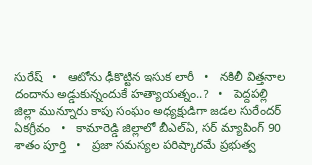సురేష్   •   ఆటోను ఢీకొట్టిన ఇసుక లారీ   •   నకిలీ విత్తనాల దందాను అడ్డుకున్నందుకే హత్యాయత్నం..?   •   పెద్దపల్లి జిల్లా మున్నూరు కాపు సంఘం అధ్యక్షుడిగా జడల సురేందర్ ఏకగ్రీవం   •   కామారెడ్డి జిల్లాలో బీఎల్ఏ, సర్ మ్యాపింగ్ 90 శాతం పూర్తి   •   ప్రజా సమస్యల పరిష్కారమే ప్రభుత్వ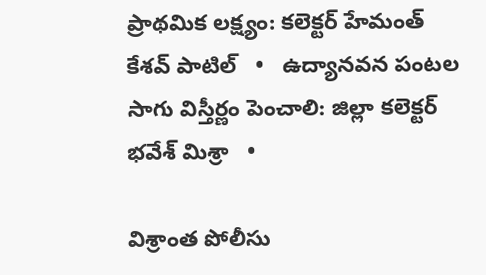ప్రాథమిక లక్ష్యం: కలెక్టర్ హేమంత్ కేశవ్ పాటిల్   •   ఉద్యానవన పంటల సాగు విస్తీర్ణం పెంచాలి: జిల్లా కలెక్టర్ భవేశ్ మిశ్రా   •

విశ్రాంత పోలీసు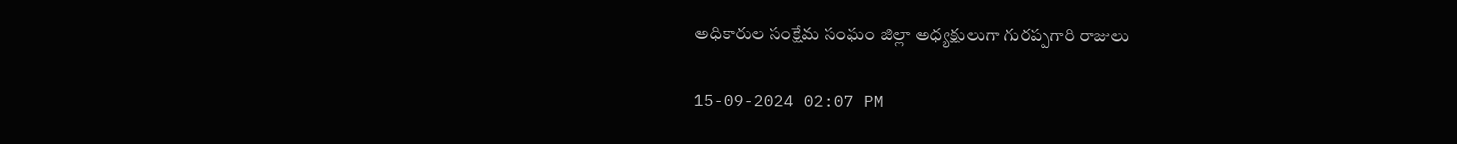అధికారుల సంక్షేమ సంఘం జిల్లా అధ్యక్షులుగా గురప్పగారి రాజులు

15-09-2024 02:07 PM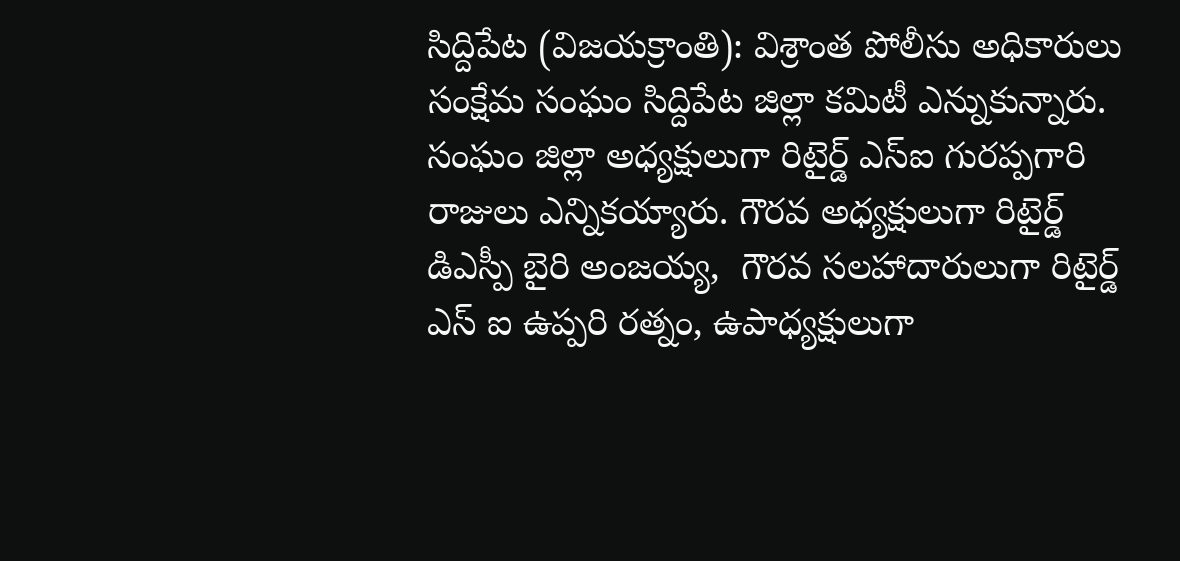సిద్దిపేట (విజయక్రాంతి): విశ్రాంత పోలీసు అధికారులు సంక్షేమ సంఘం సిద్దిపేట జిల్లా కమిటీ ఎన్నుకున్నారు. సంఘం జిల్లా అధ్యక్షులుగా రిటైర్డ్ ఎస్ఐ గురప్పగారి రాజులు ఎన్నికయ్యారు. గౌరవ అధ్యక్షులుగా రిటైర్డ్ డిఎస్పీ బైరి అంజయ్య,  గౌరవ సలహాదారులుగా రిటైర్డ్ ఎస్ ఐ ఉప్పరి రత్నం, ఉపాధ్యక్షులుగా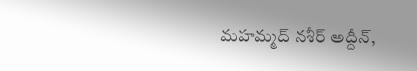మహమ్మద్ నశీర్ అద్దీన్,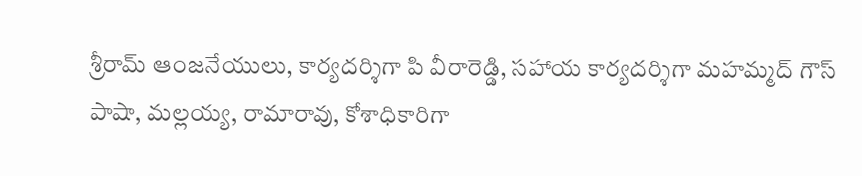శ్రీరామ్ ఆంజనేయులు, కార్యదర్శిగా పి వీరారెడ్డి, సహాయ కార్యదర్శిగా మహమ్మద్ గౌస్ పాషా, మల్లయ్య, రామారావు, కోశాధికారిగా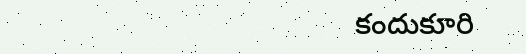కందుకూరి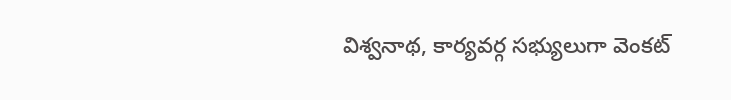విశ్వనాథ, కార్యవర్గ సభ్యులుగా వెంకట్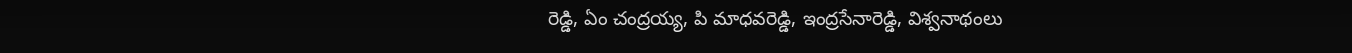రెడ్డి, ఏం చంద్రయ్య, పి మాధవరెడ్డి, ఇంద్రసేనారెడ్డి, విశ్వనాథంలు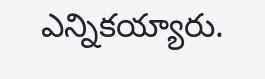ఎన్నికయ్యారు.